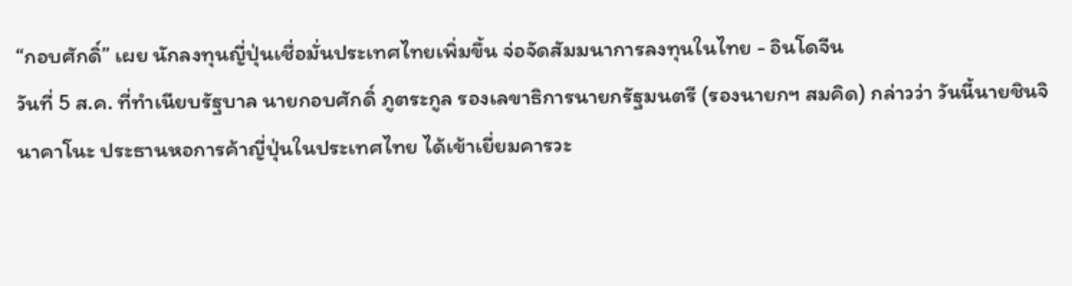“กอบศักดิ์” เผย นักลงทุนญี่ปุ่นเชื่อมั่นประเทศไทยเพิ่มขึ้น จ่อจัดสัมมนาการลงทุนในไทย - อินโดจีน
วันที่ 5 ส.ค. ที่ทำเนียบรัฐบาล นายกอบศักดิ์ ภูตระกูล รองเลขาธิการนายกรัฐมนตรี (รองนายกฯ สมคิด) กล่าวว่า วันนี้นายชินจิ นาคาโนะ ประธานหอการค้าญี่ปุ่นในประเทศไทย ได้เข้าเยี่ยมคารวะ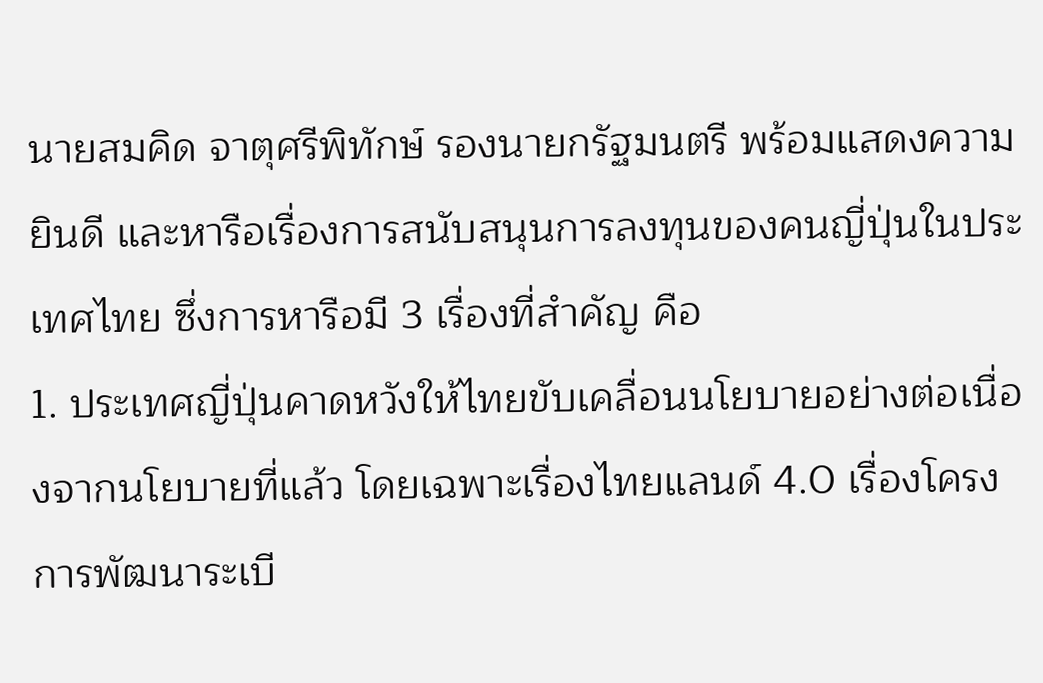นายสมคิด จาตุศรีพิทักษ์ รองนายกรัฐมนตรี พร้อมแสดงความยินดี และหารือเรื่องการสนับสนุนการลงทุนของคนญี่ปุ่นในประเทศไทย ซึ่งการหารือมี 3 เรื่องที่สำคัญ คือ
1. ประเทศญี่ปุ่นคาดหวังให้ไทยขับเคลื่อนนโยบายอย่างต่อเนื่องจากนโยบายที่แล้ว โดยเฉพาะเรื่องไทยแลนด์ 4.0 เรื่องโครงการพัฒนาระเบี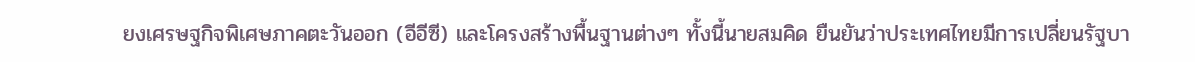ยงเศรษฐกิจพิเศษภาคตะวันออก (อีอีซี) และโครงสร้างพื้นฐานต่างๆ ทั้งนี้นายสมคิด ยืนยันว่าประเทศไทยมีการเปลี่ยนรัฐบา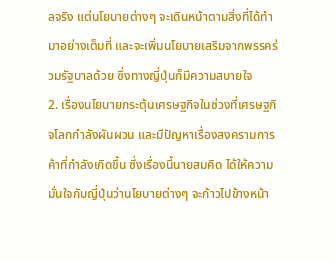ลจริง แต่นโยบายต่างๆ จะเดินหน้าตามสิ่งที่ได้ทำมาอย่างเต็มที่ และจะเพิ่มนโยบายเสริมจากพรรคร่วมรัฐบาลด้วย ซึ่งทางญี่ปุ่นก็มีความสบายใจ
2. เรื่องนโยบายกระตุ้นเศรษฐกิจในช่วงที่เศรษฐกิจโลกกำลังผันผวน และมีปัญหาเรื่องสงครามการค้าที่กำลังเกิดขึ้น ซึ่งเรื่องนี้นายสมคิด ได้ให้ความมั่นใจกับญี่ปุ่นว่านโยบายต่างๆ จะก้าวไปข้างหน้า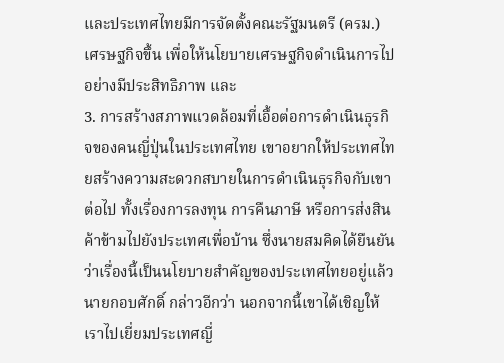และประเทศไทยมีการจัดตั้งคณะรัฐมนตรี (ครม.) เศรษฐกิจขึ้น เพื่อให้นโยบายเศรษฐกิจดำเนินการไปอย่างมีประสิทธิภาพ และ
3. การสร้างสภาพแวดล้อมที่เอื้อต่อการดำเนินธุรกิจของคนญี่ปุ่นในประเทศไทย เขาอยากให้ประเทศไทยสร้างความสะดวกสบายในการดำเนินธุรกิจกับเขาต่อไป ทั้งเรื่องการลงทุน การคืนภาษี หรือการส่งสินค้าข้ามไปยังประเทศเพื่อบ้าน ซึ่งนายสมคิดได้ยืนยันว่าเรื่องนี้เป็นนโยบายสำคัญของประเทศไทยอยู่แล้ว
นายกอบศักดิ์ กล่าวอีกว่า นอกจากนี้เขาได้เชิญให้เราไปเยี่ยมประเทศญี่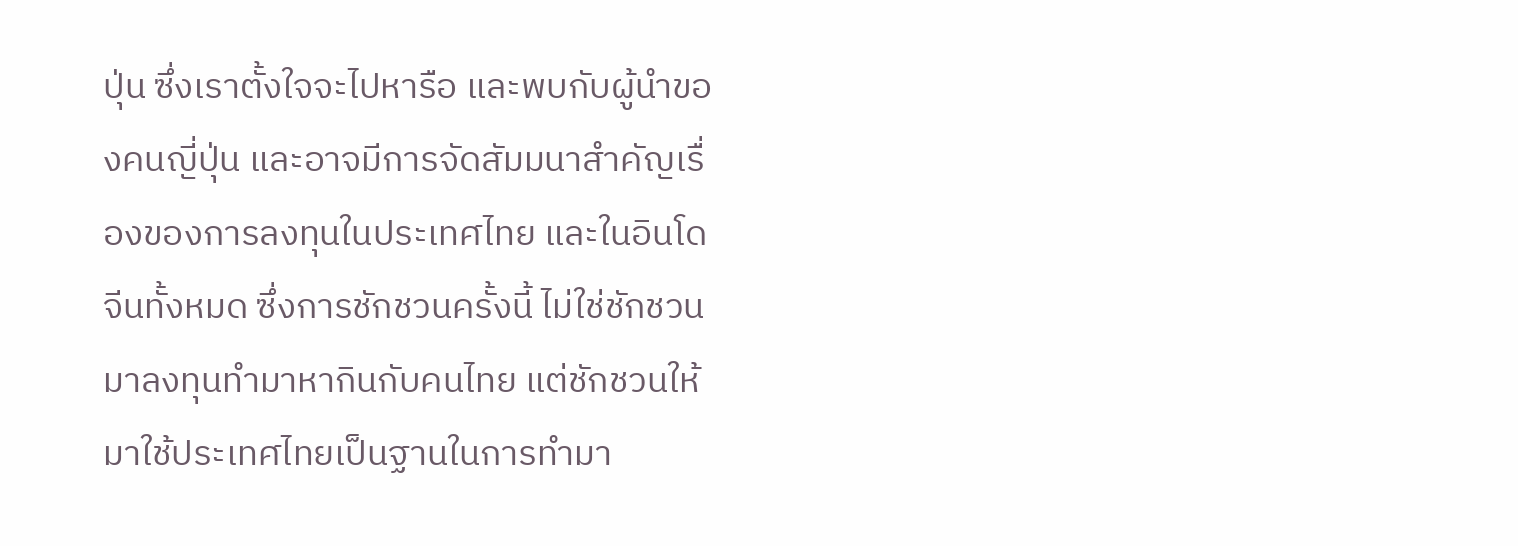ปุ่น ซึ่งเราตั้งใจจะไปหารือ และพบกับผู้นำของคนญี่ปุ่น และอาจมีการจัดสัมมนาสำคัญเรื่องของการลงทุนในประเทศไทย และในอินโดจีนทั้งหมด ซึ่งการชักชวนครั้งนี้ ไม่ใช่ชักชวนมาลงทุนทำมาหากินกับคนไทย แต่ชักชวนให้มาใช้ประเทศไทยเป็นฐานในการทำมา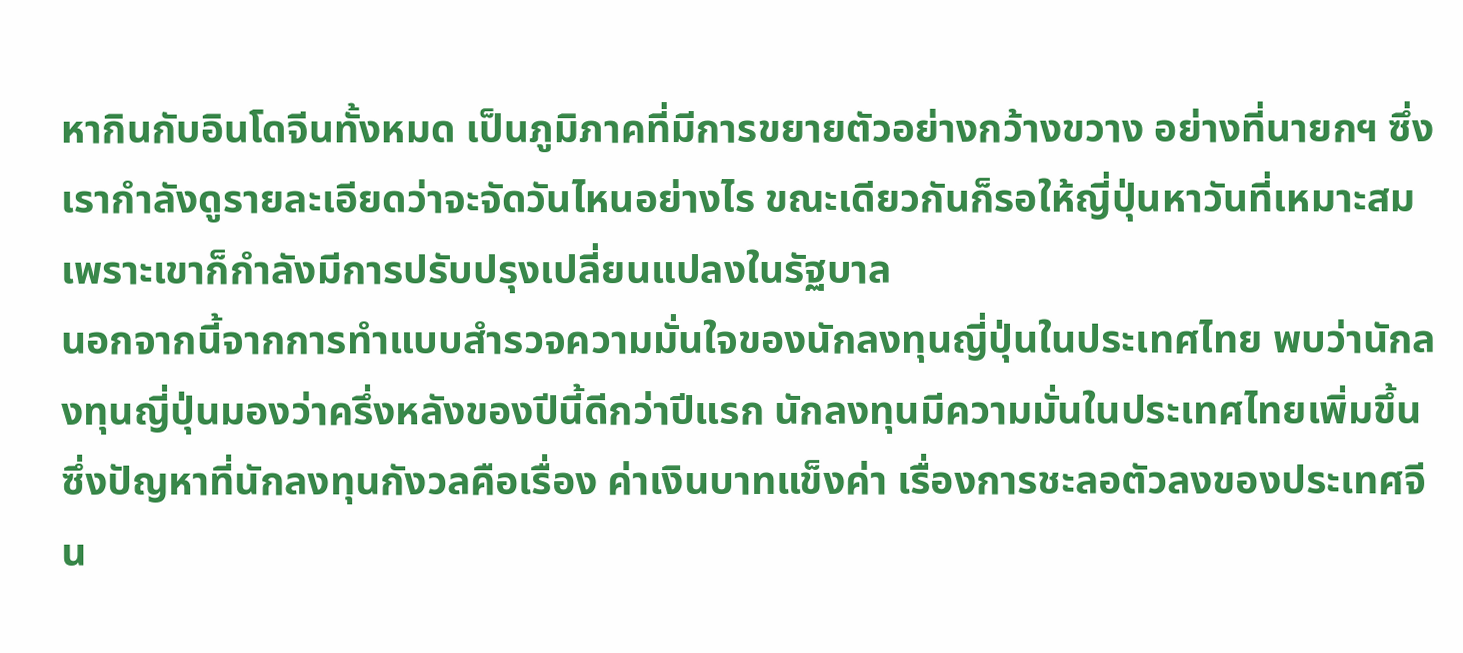หากินกับอินโดจีนทั้งหมด เป็นภูมิภาคที่มีการขยายตัวอย่างกว้างขวาง อย่างที่นายกฯ ซึ่งเรากำลังดูรายละเอียดว่าจะจัดวันไหนอย่างไร ขณะเดียวกันก็รอให้ญี่ปุ่นหาวันที่เหมาะสม เพราะเขาก็กำลังมีการปรับปรุงเปลี่ยนแปลงในรัฐบาล
นอกจากนี้จากการทำแบบสำรวจความมั่นใจของนักลงทุนญี่ปุ่นในประเทศไทย พบว่านักลงทุนญี่ปุ่นมองว่าครึ่งหลังของปีนี้ดีกว่าปีแรก นักลงทุนมีความมั่นในประเทศไทยเพิ่มขึ้น ซึ่งปัญหาที่นักลงทุนกังวลคือเรื่อง ค่าเงินบาทแข็งค่า เรื่องการชะลอตัวลงของประเทศจีน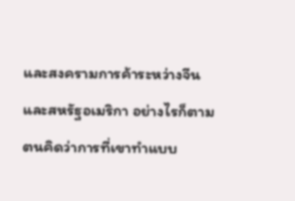และสงครามการค้าระหว่างจีน และสหรัฐอเมริกา อย่างไรก็ตามตนคิดว่าการที่เขาทำแบบ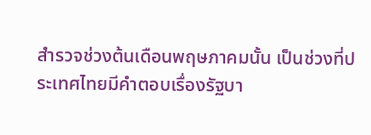สำรวจช่วงต้นเดือนพฤษภาคมนั้น เป็นช่วงที่ประเทศไทยมีคำตอบเรื่องรัฐบา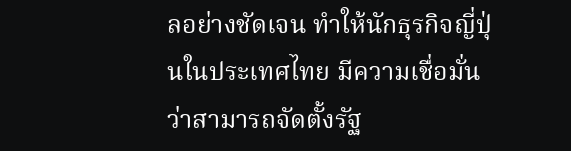ลอย่างชัดเจน ทำให้นักธุรกิจญี่ปุ่นในประเทศไทย มีความเชื่อมั่นว่าสามารถจัดตั้งรัฐ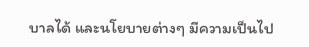บาลได้ และนโยบายต่างๆ มีความเป็นไป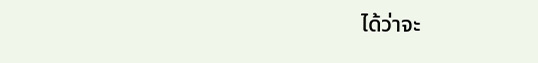ได้ว่าจะ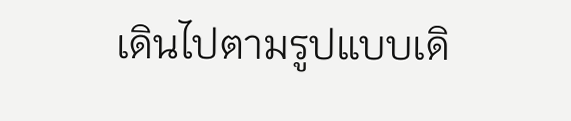เดินไปตามรูปแบบเดิ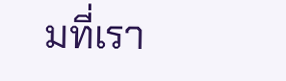มที่เรา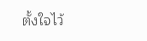ตั้งใจไว้